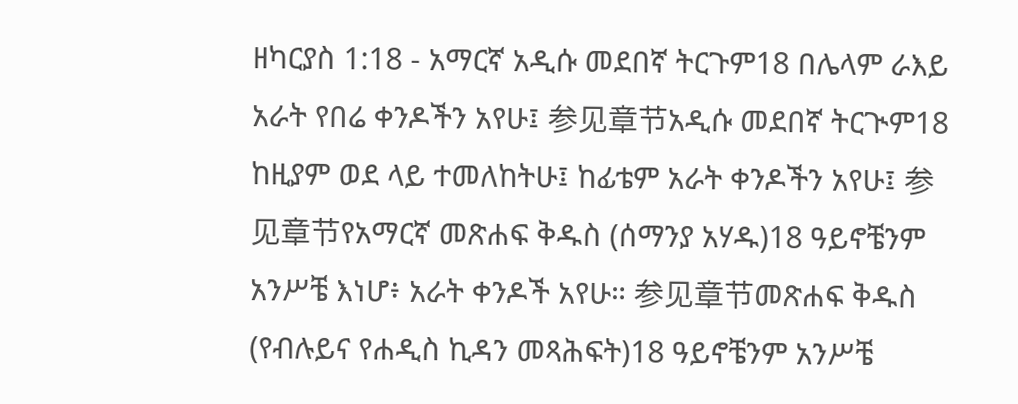ዘካርያስ 1:18 - አማርኛ አዲሱ መደበኛ ትርጉም18 በሌላም ራእይ አራት የበሬ ቀንዶችን አየሁ፤ 参见章节አዲሱ መደበኛ ትርጒም18 ከዚያም ወደ ላይ ተመለከትሁ፤ ከፊቴም አራት ቀንዶችን አየሁ፤ 参见章节የአማርኛ መጽሐፍ ቅዱስ (ሰማንያ አሃዱ)18 ዓይኖቼንም አንሥቼ እነሆ፥ አራት ቀንዶች አየሁ። 参见章节መጽሐፍ ቅዱስ (የብሉይና የሐዲስ ኪዳን መጻሕፍት)18 ዓይኖቼንም አንሥቼ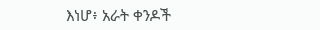እነሆ፥ አራት ቀንዶች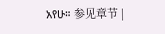አየሁ። 参见章节 |